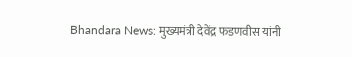Bhandara News: मुख्यमंत्री देवेंद्र फडणवीस यांनी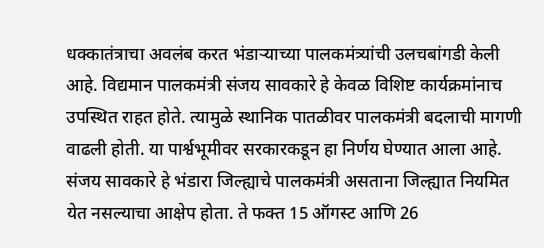धक्कातंत्राचा अवलंब करत भंडाऱ्याच्या पालकमंत्र्यांची उलचबांगडी केली आहे. विद्यमान पालकमंत्री संजय सावकारे हे केवळ विशिष्ट कार्यक्रमांनाच उपस्थित राहत होते. त्यामुळे स्थानिक पातळीवर पालकमंत्री बदलाची मागणी वाढली होती. या पार्श्वभूमीवर सरकारकडून हा निर्णय घेण्यात आला आहे.
संजय सावकारे हे भंडारा जिल्ह्याचे पालकमंत्री असताना जिल्ह्यात नियमित येत नसल्याचा आक्षेप होता. ते फक्त 15 ऑगस्ट आणि 26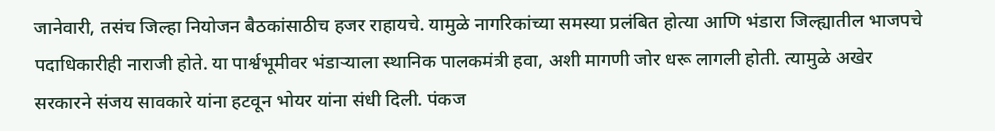जानेवारी, तसंच जिल्हा नियोजन बैठकांसाठीच हजर राहायचे. यामुळे नागरिकांच्या समस्या प्रलंबित होत्या आणि भंडारा जिल्ह्यातील भाजपचे पदाधिकारीही नाराजी होते. या पार्श्वभूमीवर भंडाऱ्याला स्थानिक पालकमंत्री हवा, अशी मागणी जोर धरू लागली होती. त्यामुळे अखेर सरकारने संजय सावकारे यांना हटवून भोयर यांना संधी दिली. पंकज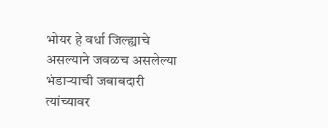भोयर हे वर्धा जिल्ह्याचे असल्याने जवळच असलेल्या भंडाऱ्याची जबाबदारी त्यांच्यावर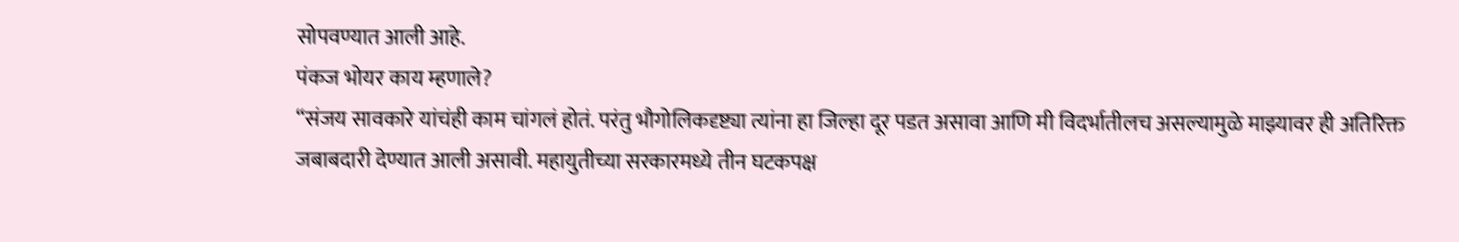सोपवण्यात आली आहे.
पंकज भोयर काय म्हणाले?
“संजय सावकारे यांचंही काम चांगलं होतं. परंतु भौगोलिकदृष्ट्या त्यांना हा जिल्हा दूर पडत असावा आणि मी विदर्भातीलच असल्यामुळे माझ्यावर ही अतिरिक्त जबाबदारी देण्यात आली असावी. महायुतीच्या सरकारमध्ये तीन घटकपक्ष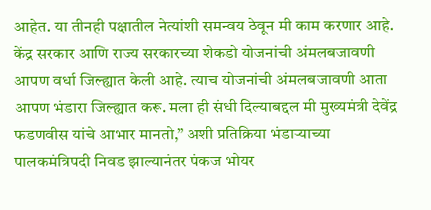आहेत. या तीनही पक्षातील नेत्यांशी समन्वय ठेवून मी काम करणार आहे. केंद्र सरकार आणि राज्य सरकारच्या शेकडो योजनांची अंमलबजावणी आपण वर्धा जिल्ह्यात केली आहे. त्याच योजनांची अंमलबजावणी आता आपण भंडारा जिल्ह्यात करू. मला ही संधी दिल्याबद्दल मी मुख्यमंत्री देवेंद्र फडणवीस यांचे आभार मानतो,” अशी प्रतिक्रिया भंडाऱ्याच्या पालकमंत्रिपदी निवड झाल्यानंतर पंकज भोयर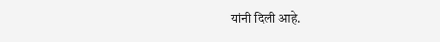यांनी दिली आहे.